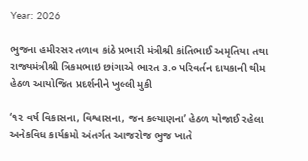Year: 2026

ભુજના હમીરસર તળાવ કાંઠે પ્રભારી મંત્રીશ્રી કાંતિભાઈ અમૃતિયા તથા રાજ્યમંત્રીશ્રી ત્રિકમભાઇ છાંગાએ ભારત ૩.૦ પરિવર્તન દાયકાની થીમ હેઠળ આયોજિત પ્રદર્શનીને ખુલ્લી મુકી

‘૧૨ વર્ષ વિકાસના, વિશ્વાસના, જન કલ્યાણના’ હેઠળ યોજાઈ રહેલા અનેકવિધ કાર્યક્રમો અંતર્ગત આજરોજ ભુજ ખાતે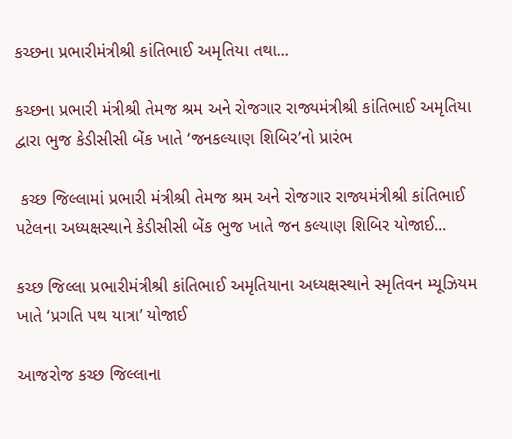કચ્છના પ્રભારીમંત્રીશ્રી કાંતિભાઈ અમૃતિયા તથા...

કચ્છના પ્રભારી મંત્રીશ્રી તેમજ શ્રમ અને રોજગાર રાજ્યમંત્રીશ્રી કાંતિભાઈ અમૃતિયા દ્વારા ભુજ કેડીસીસી બેંક ખાતે ‘જનકલ્યાણ શિબિર’નો પ્રારંભ

 કચ્છ જિલ્લામાં પ્રભારી મંત્રીશ્રી તેમજ શ્રમ અને રોજગાર રાજ્યમંત્રીશ્રી કાંતિભાઈ પટેલના અધ્યક્ષસ્થાને કેડીસીસી બેંક ભુજ ખાતે જન કલ્યાણ શિબિર યોજાઈ...

કચ્છ જિલ્લા પ્રભારીમંત્રીશ્રી કાંતિભાઈ અમૃતિયાના અધ્યક્ષસ્થાને સ્મૃતિવન મ્યૂઝિયમ ખાતે ‘પ્રગતિ પથ યાત્રા’ યોજાઈ

આજરોજ કચ્છ જિલ્લાના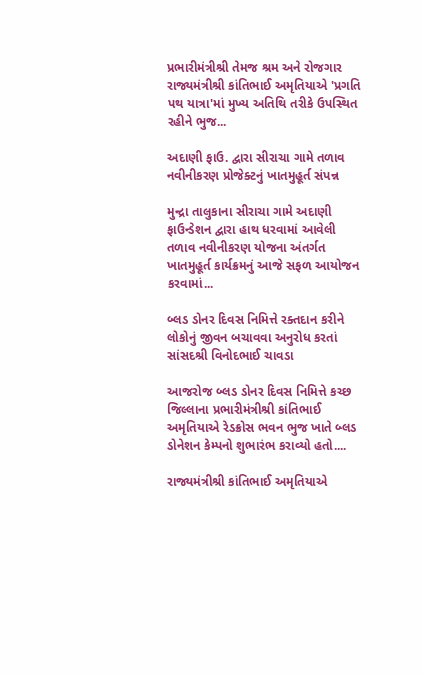પ્રભારીમંત્રીશ્રી તેમજ શ્રમ અને રોજગાર રાજ્યમંત્રીશ્રી કાંતિભાઈ અમૃતિયાએ 'પ્રગતિ પથ યાત્રા'માં મુખ્ય અતિથિ તરીકે ઉપસ્થિત રહીને ભુજ...

અદાણી ફાઉ. દ્વારા સીરાચા ગામે તળાવ નવીનીકરણ પ્રોજેક્ટનું ખાતમુહૂર્ત સંપન્ન

મુન્દ્રા તાલુકાના સીરાચા ગામે અદાણી ફાઉન્ડેશન દ્વારા હાથ ધરવામાં આવેલી તળાવ નવીનીકરણ યોજના અંતર્ગત ખાતમુહૂર્ત કાર્યક્રમનું આજે સફળ આયોજન કરવામાં...

બ્લડ ડોનર દિવસ નિમિત્તે રક્તદાન કરીને લોકોનું જીવન બચાવવા અનુરોધ કરતાં સાંસદશ્રી વિનોદભાઈ ચાવડા

આજરોજ બ્લડ ડોનર દિવસ નિમિત્તે કચ્છ જિલ્લાના પ્રભારીમંત્રીશ્રી કાંતિભાઈ અમૃતિયાએ રેડક્રોસ ભવન ભુજ ખાતે બ્લડ ડોનેશન કેમ્પનો શુભારંભ કરાવ્યો હતો....

રાજ્યમંત્રીશ્રી કાંતિભાઈ અમૃતિયાએ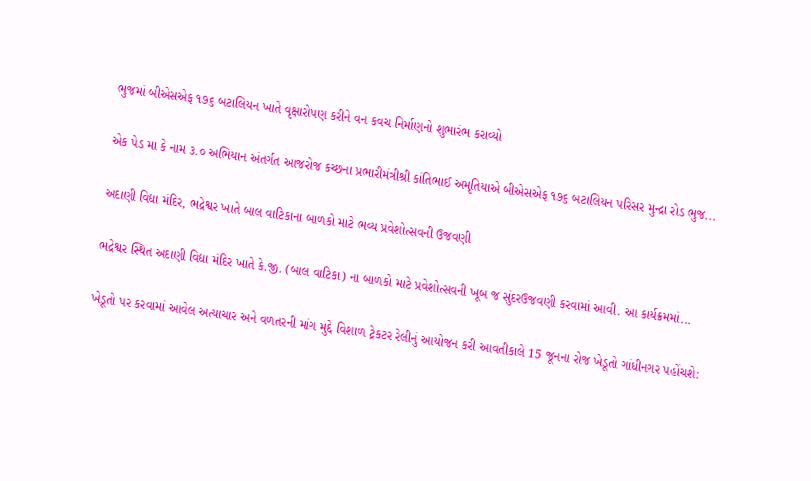ભુજમાં બીએસએફ ૧૭૬ બટાલિયન ખાતે વૃક્ષારોપણ કરીને વન કવચ નિર્માણનો શુભારંભ કરાવ્યો

એક પેડ મા કે નામ ૩.૦ અભિયાન અંતર્ગત આજરોજ કચ્છના પ્રભારીમંત્રીશ્રી કાંતિભાઈ અમૃતિયાએ બીએસએફ ૧૭૬ બટાલિયન પરિસર મુન્દ્રા રોડ ભુજ...

અદાણી વિદ્યા મંદિર, ભદ્રેશ્વર ખાતે બાલ વાટિકાના બાળકો માટે ભવ્ય પ્રવેશોત્સવની ઉજવણી

ભદ્રેશ્વર સ્થિત અદાણી વિદ્યા મંદિર ખાતે કે.જી. (બાલ વાટિકા) ના બાળકો માટે પ્રવેશોત્સવની ખૂબ જ સુંદરઉજવણી કરવામાં આવી. આ કાર્યક્રમમાં...

ખેડૂતો પર કરવામાં આવેલ અત્યાચાર અને વળતરની માંગ મુદ્દે વિશાળ ટ્રેકટર રેલીનું આયોજન કરી આવતીકાલે 15 જૂનના રોજ ખેડૂતો ગાંધીનગર પહોંચશે: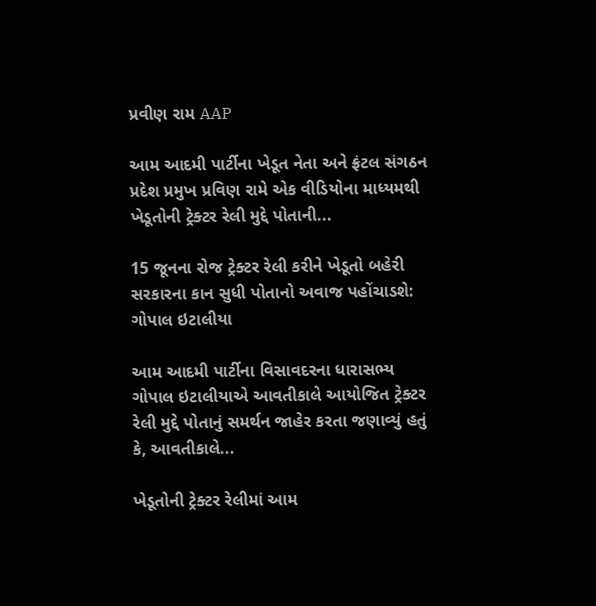પ્રવીણ રામ AAP

આમ આદમી પાર્ટીના ખેડૂત નેતા અને ફ્રંટલ સંગઠન પ્રદેશ પ્રમુખ પ્રવિણ રામે એક વીડિયોના માધ્યમથી ખેડૂતોની ટ્રેક્ટર રેલી મુદ્દે પોતાની...

15 જૂનના રોજ ટ્રેક્ટર રેલી કરીને ખેડૂતો બહેરી સરકારના કાન સુધી પોતાનો અવાજ પહોંચાડશે: ગોપાલ ઇટાલીયા

આમ આદમી પાર્ટીના વિસાવદરના ધારાસભ્ય ગોપાલ ઇટાલીયાએ આવતીકાલે આયોજિત ટ્રેક્ટર રેલી મુદ્દે પોતાનું સમર્થન જાહેર કરતા જણાવ્યું હતું કે, આવતીકાલે...

ખેડૂતોની ટ્રેક્ટર રેલીમાં આમ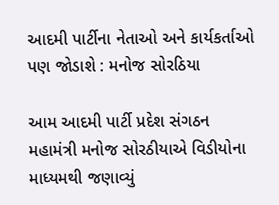આદમી પાર્ટીના નેતાઓ અને કાર્યકર્તાઓ પણ જોડાશે : મનોજ સોરઠિયા

આમ આદમી પાર્ટી પ્રદેશ સંગઠન મહામંત્રી મનોજ સોરઠીયાએ વિડીયોના માધ્યમથી જણાવ્યું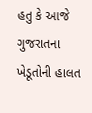હતુ કે આજે ગુજરાતના ખેડૂતોની હાલત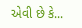એવી છે કે...